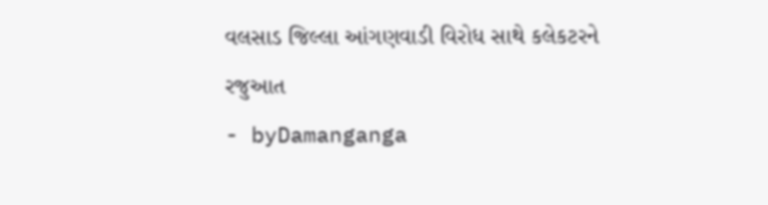વલસાડ જિલ્લા આંગણવાડી વિરોધ સાથે કલેકટરને રજુઆત
- byDamanganga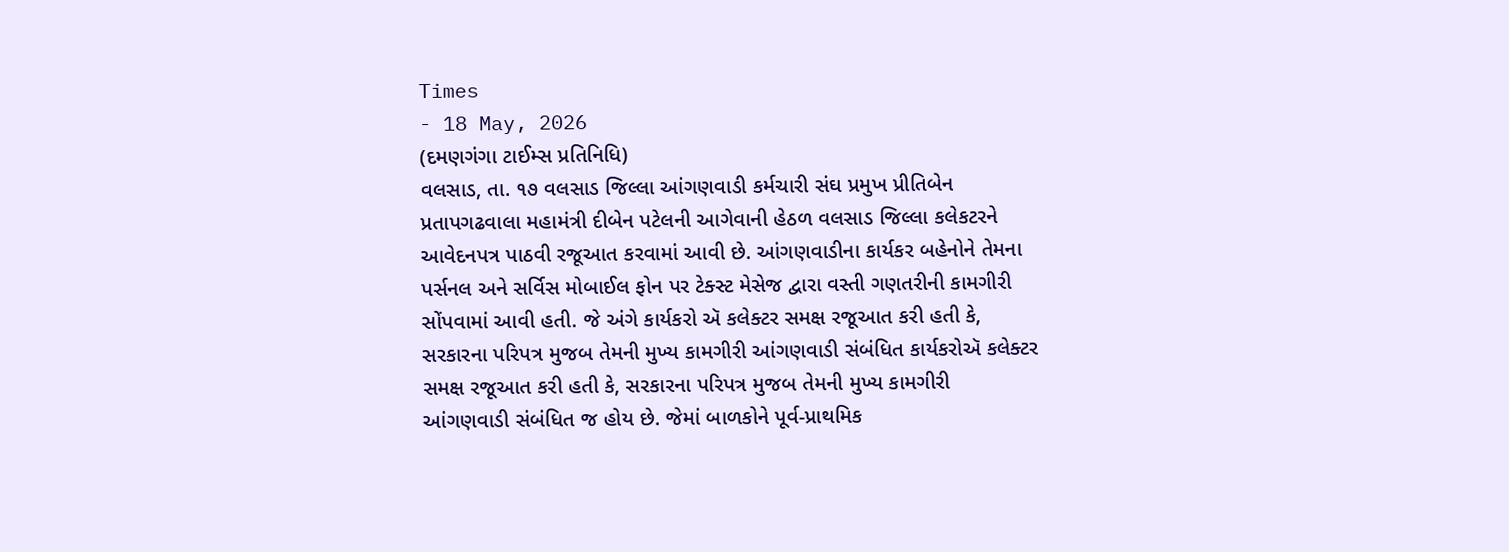Times
- 18 May, 2026
(દમણગંગા ટાઈમ્સ પ્રતિનિધિ)
વલસાડ, તા. ૧૭ વલસાડ જિલ્લા આંગણવાડી કર્મચારી સંઘ પ્રમુખ પ્રીતિબેન પ્રતાપગઢવાલા મહામંત્રી દીબેન પટેલની આગેવાની હેઠળ વલસાડ જિલ્લા કલેકટરને આવેદનપત્ર પાઠવી રજૂઆત કરવામાં આવી છે. આંગણવાડીના કાર્યકર બહેનોને તેમના પર્સનલ અને સર્વિસ મોબાઈલ ફોન પર ટેક્સ્ટ મેસેજ દ્વારા વસ્તી ગણતરીની કામગીરી સોંપવામાં આવી હતી. જે અંગે કાર્યકરો ઍ કલેક્ટર સમક્ષ રજૂઆત કરી હતી કે, સરકારના પરિપત્ર મુજબ તેમની મુખ્ય કામગીરી આંગણવાડી સંબંધિત કાર્યકરોઍ કલેક્ટર સમક્ષ રજૂઆત કરી હતી કે, સરકારના પરિપત્ર મુજબ તેમની મુખ્ય કામગીરી આંગણવાડી સંબંધિત જ હોય છે. જેમાં બાળકોને પૂર્વ-પ્રાથમિક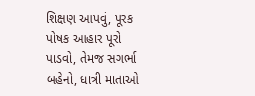શિક્ષણ આપવું, પૂરક પોષક આહાર પૂરો પાડવો, તેમજ સગર્ભા બહેનો, ધાત્રી માતાઓ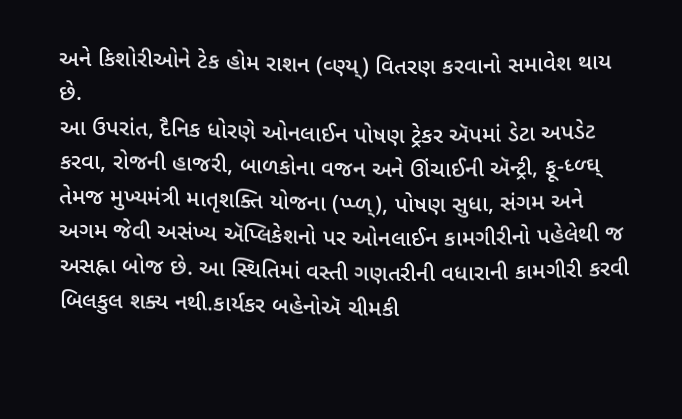અને કિશોરીઓને ટેક હોમ રાશન (વ્ણ્ય્) વિતરણ કરવાનો સમાવેશ થાય છે.
આ ઉપરાંત, દૈનિક ધોરણે ઓનલાઈન પોષણ ટ્રેકર ઍપમાં ડેટા અપડેટ કરવા, રોજની હાજરી, બાળકોના વજન અને ઊંચાઈની ઍન્ટ્રી, ફૂ-ધ્ળ્ઘ્ તેમજ મુખ્યમંત્રી માતૃશક્તિ યોજના (પ્પ્ળ્), પોષણ સુધા, સંગમ અને અગમ જેવી અસંખ્ય ઍપ્લિકેશનો પર ઓનલાઈન કામગીરીનો પહેલેથી જ અસહ્ના બોજ છે. આ સ્થિતિમાં વસ્તી ગણતરીની વધારાની કામગીરી કરવી બિલકુલ શક્ય નથી.કાર્યકર બહેનોઍ ચીમકી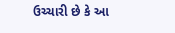ઉચ્ચારી છે કે આ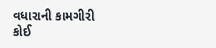વધારાની કામગીરી કોઈ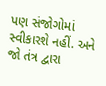પણ સંજોગોમાં સ્વીકારશે નહીં. અને જો તંત્ર દ્વારા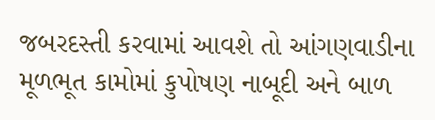જબરદસ્તી કરવામાં આવશે તો આંગણવાડીના મૂળભૂત કામોમાં કુપોષણ નાબૂદી અને બાળ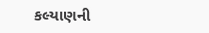કલ્યાણની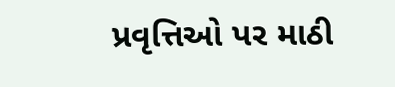પ્રવૃત્તિઓ પર માઠી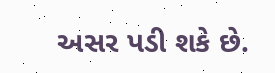અસર પડી શકે છે.